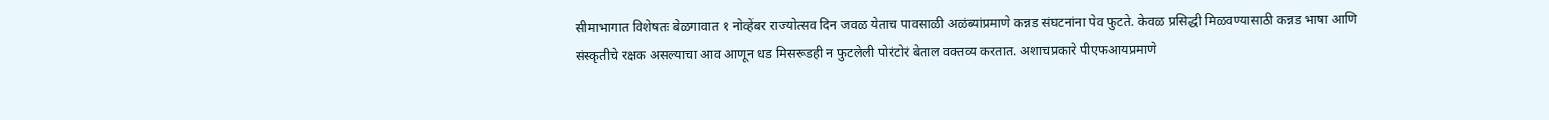सीमाभागात विशेषतः बेळगावात १ नोव्हेंबर राज्योत्सव दिन जवळ येताच पावसाळी अळंब्यांप्रमाणे कन्नड संघटनांना पेव फुटते. केवळ प्रसिद्धी मिळवण्यासाठी कन्नड भाषा आणि संस्कृतीचे रक्षक असल्याचा आव आणून धड मिसरूडही न फुटलेली पोरंटोरं बेताल वक्तव्य करतात. अशाचप्रकारे पीएफआयप्रमाणे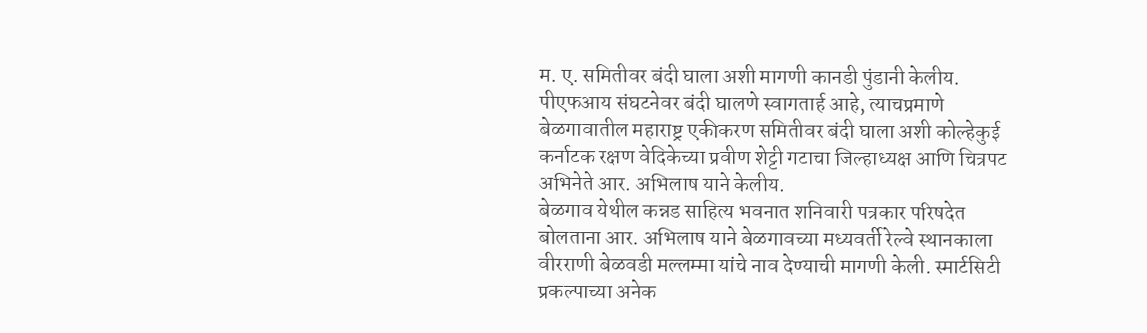म. ए. समितीवर बंदी घाला अशी मागणी कानडी पुंडानी केलीय.
पीएफआय संघटनेवर बंदी घालणे स्वागतार्ह आहे, त्याचप्रमाणे बेळगावातील महाराष्ट्र एकीकरण समितीवर बंदी घाला अशी कोल्हेकुई कर्नाटक रक्षण वेदिकेच्या प्रवीण शेट्टी गटाचा जिल्हाध्यक्ष आणि चित्रपट अभिनेते आर. अभिलाष याने केलीय.
बेळगाव येथील कन्नड साहित्य भवनात शनिवारी पत्रकार परिषदेत बोलताना आर. अभिलाष याने बेळगावच्या मध्यवर्ती रेल्वे स्थानकाला वीरराणी बेळवडी मल्लम्मा यांचे नाव देण्याची मागणी केली. स्मार्टसिटी प्रकल्पाच्या अनेक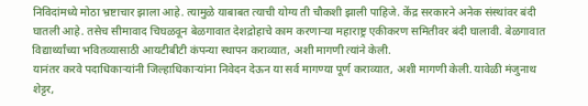निविदांमध्ये मोठा भ्रष्टाचार झाला आहे. त्यामुळे याबाबत त्याची योग्य ती चौकशी झाली पाहिजे. केंद्र सरकारने अनेक संस्थांवर बंदी घातली आहे. तसेच सीमावाद चिघळवून बेळगावात देशद्रोहाचे काम करणाऱ्या महाराष्ट्र एकीकरण समितीवर बंदी घालावी. बेळगावात विद्यार्थ्यांच्या भवितव्यासाठी आयटीबीटी कंपन्या स्थापन कराव्यात, अशी मागणी त्यांने केली.
यानंतर करवे पदाधिकाऱ्यांनी जिल्हाधिकाऱ्यांना निवेदन देऊन या सर्व मागण्या पूर्ण कराव्यात, अशी मागणी केली. यावेळी मंजुनाथ शेट्टर,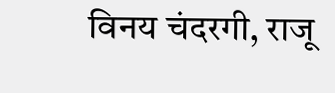विनय चंदरगी, राजू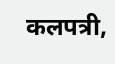कलपत्री,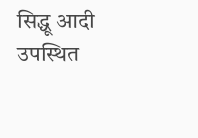सिद्धू आदी उपस्थित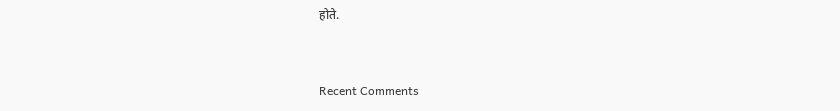होते.


Recent Comments